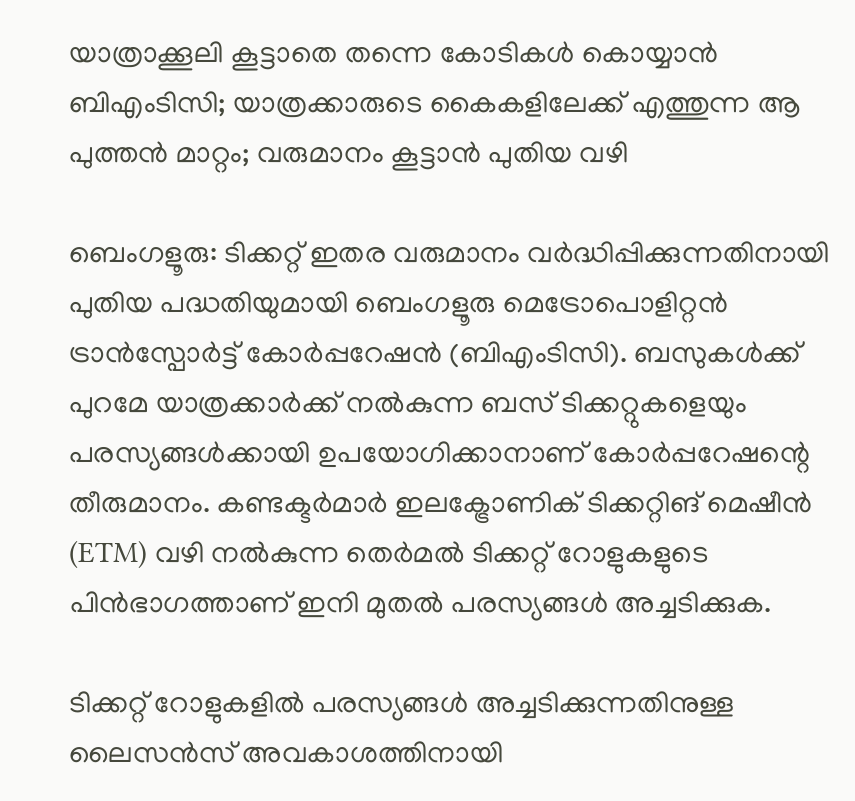യാത്രാക്കൂലി കൂട്ടാതെ തന്നെ കോടികൾ കൊയ്യാൻ ബിഎംടിസി; യാത്രക്കാരുടെ കൈകളിലേക്ക് എത്തുന്ന ആ പുത്തൻ മാറ്റം; വരുമാനം കൂട്ടാൻ പുതിയ വഴി

ബെംഗളൂരു: ടിക്കറ്റ് ഇതര വരുമാനം വർദ്ധിപ്പിക്കുന്നതിനായി പുതിയ പദ്ധതിയുമായി ബെംഗളൂരു മെട്രോപൊളിറ്റൻ ട്രാൻസ്പോർട്ട് കോർപ്പറേഷൻ (ബിഎംടിസി). ബസുകൾക്ക് പുറമേ യാത്രക്കാർക്ക് നൽകുന്ന ബസ് ടിക്കറ്റുകളെയും പരസ്യങ്ങൾക്കായി ഉപയോഗിക്കാനാണ് കോർപ്പറേഷന്റെ തീരുമാനം. കണ്ടക്ടർമാർ ഇലക്ട്രോണിക് ടിക്കറ്റിങ് മെഷീൻ (ETM) വഴി നൽകുന്ന തെർമൽ ടിക്കറ്റ് റോളുകളുടെ പിൻഭാഗത്താണ് ഇനി മുതൽ പരസ്യങ്ങൾ അച്ചടിക്കുക.

ടിക്കറ്റ് റോളുകളിൽ പരസ്യങ്ങൾ അച്ചടിക്കുന്നതിനുള്ള ലൈസൻസ് അവകാശത്തിനായി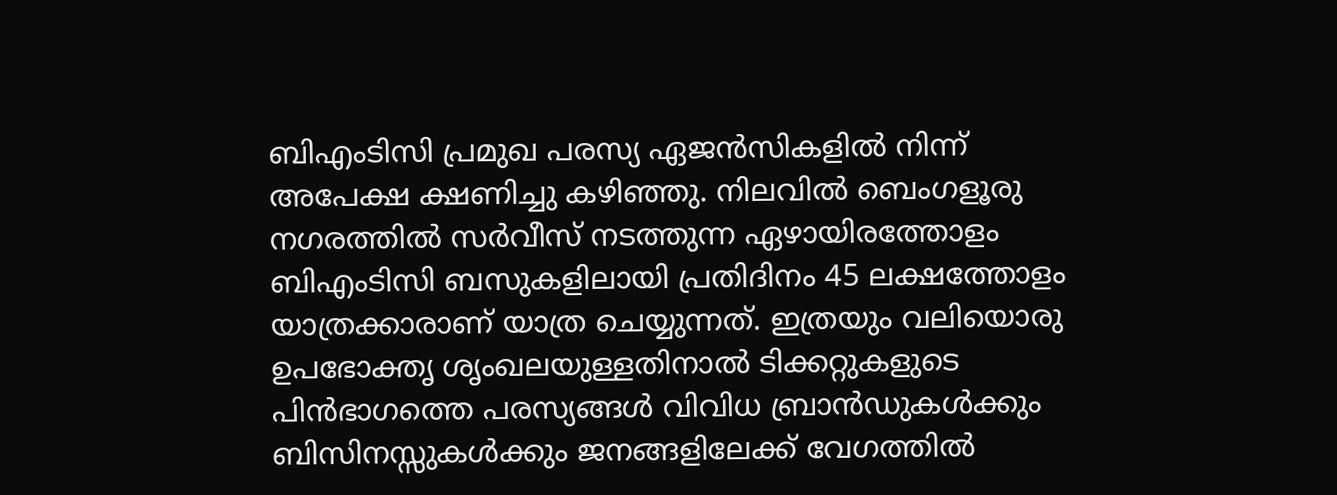ബിഎംടിസി പ്രമുഖ പരസ്യ ഏജൻസികളിൽ നിന്ന് അപേക്ഷ ക്ഷണിച്ചു കഴിഞ്ഞു. നിലവിൽ ബെംഗളൂരു നഗരത്തിൽ സർവീസ് നടത്തുന്ന ഏഴായിരത്തോളം ബിഎംടിസി ബസുകളിലായി പ്രതിദിനം 45 ലക്ഷത്തോളം യാത്രക്കാരാണ് യാത്ര ചെയ്യുന്നത്. ഇത്രയും വലിയൊരു ഉപഭോക്തൃ ശൃംഖലയുള്ളതിനാൽ ടിക്കറ്റുകളുടെ പിൻഭാഗത്തെ പരസ്യങ്ങൾ വിവിധ ബ്രാൻഡുകൾക്കും ബിസിനസ്സുകൾക്കും ജനങ്ങളിലേക്ക് വേഗത്തിൽ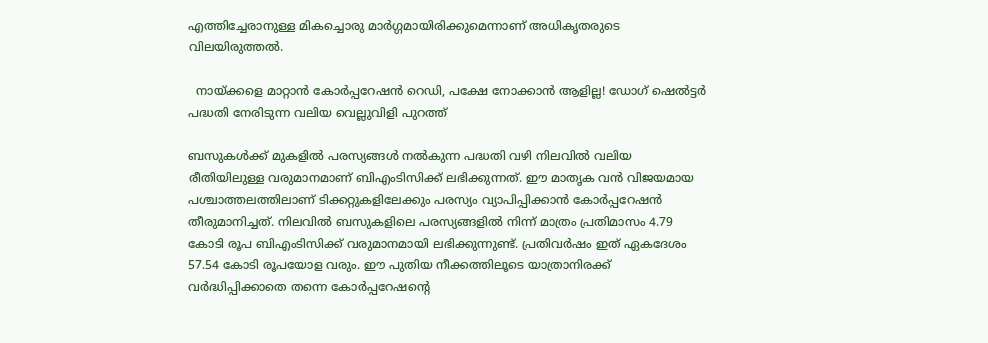എത്തിച്ചേരാനുള്ള മികച്ചൊരു മാർഗ്ഗമായിരിക്കുമെന്നാണ് അധികൃതരുടെ വിലയിരുത്തൽ.

  നായ്ക്കളെ മാറ്റാൻ കോർപ്പറേഷൻ റെഡി, പക്ഷേ നോക്കാൻ ആളില്ല! ഡോഗ് ഷെൽട്ടർ പദ്ധതി നേരിടുന്ന വലിയ വെല്ലുവിളി പുറത്ത്

ബസുകൾക്ക് മുകളിൽ പരസ്യങ്ങൾ നൽകുന്ന പദ്ധതി വഴി നിലവിൽ വലിയ രീതിയിലുള്ള വരുമാനമാണ് ബിഎംടിസിക്ക് ലഭിക്കുന്നത്. ഈ മാതൃക വൻ വിജയമായ പശ്ചാത്തലത്തിലാണ് ടിക്കറ്റുകളിലേക്കും പരസ്യം വ്യാപിപ്പിക്കാൻ കോർപ്പറേഷൻ തീരുമാനിച്ചത്. നിലവിൽ ബസുകളിലെ പരസ്യങ്ങളിൽ നിന്ന് മാത്രം പ്രതിമാസം 4.79 കോടി രൂപ ബിഎംടിസിക്ക് വരുമാനമായി ലഭിക്കുന്നുണ്ട്. പ്രതിവർഷം ഇത് ഏകദേശം 57.54 കോടി രൂപയോള വരും. ഈ പുതിയ നീക്കത്തിലൂടെ യാത്രാനിരക്ക് വർദ്ധിപ്പിക്കാതെ തന്നെ കോർപ്പറേഷന്റെ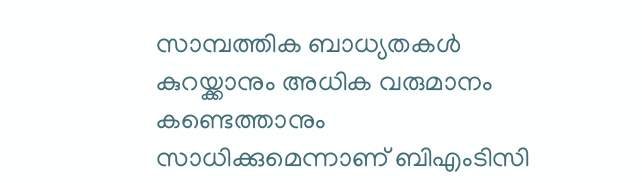സാമ്പത്തിക ബാധ്യതകൾ കുറയ്ക്കാനും അധിക വരുമാനം കണ്ടെത്താനും സാധിക്കുമെന്നാണ് ബിഎംടിസി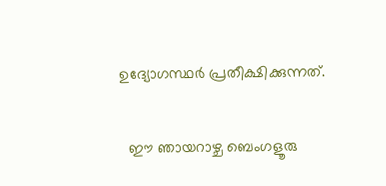ഉദ്യോഗസ്ഥർ പ്രതീക്ഷിക്കുന്നത്.

  ഈ ഞായറാഴ്ച ബെംഗളൂരു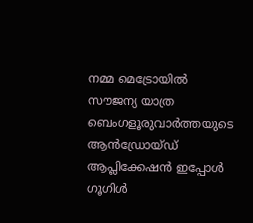നമ്മ മെട്രോയിൽ സൗജന്യ യാത്ര
ബെംഗളൂരുവാർത്തയുടെ ആൻഡ്രോയ്ഡ് ആപ്ലിക്കേഷൻ ഇപ്പോൾ ഗൂഗിൾ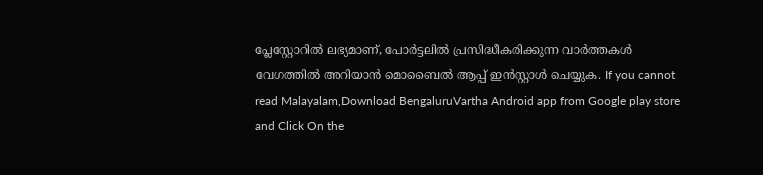പ്ലേസ്റ്റോറിൽ ലഭ്യമാണ്, പോർട്ടലിൽ പ്രസിദ്ധീകരിക്കുന്ന വാർത്തകൾ വേഗത്തിൽ അറിയാൻ മൊബൈൽ ആപ്പ് ഇൻസ്റ്റാൾ ചെയ്യുക. If you cannot read Malayalam,Download BengaluruVartha Android app from Google play store and Click On the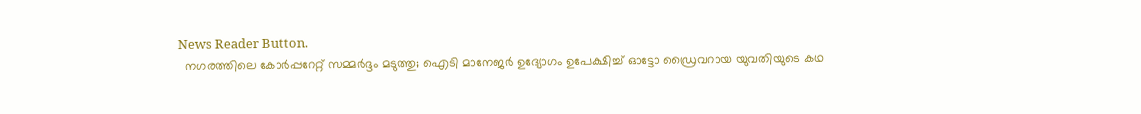News Reader Button.
  നഗരത്തിലെ കോർപ്പറേറ്റ് സമ്മർദ്ദം മടുത്തു; ഐടി മാനേജർ ഉദ്യോഗം ഉപേക്ഷിച്ച് ഓട്ടോ ഡ്രൈവറായ യുവതിയുടെ കഥ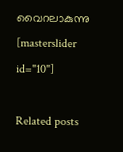വൈറലാകുന്നു
[masterslider id="10"]

Related posts